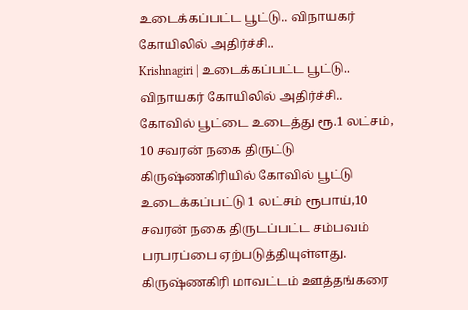உடைக்கப்பட்ட பூட்டு.. விநாயகர் கோயிலில் அதிர்ச்சி..
Krishnagiri | உடைக்கப்பட்ட பூட்டு.. விநாயகர் கோயிலில் அதிர்ச்சி..
கோவில் பூட்டை உடைத்து ரூ.1 லட்சம், 10 சவரன் நகை திருட்டு
கிருஷ்ணகிரியில் கோவில் பூட்டு உடைக்கப்பட்டு 1 லட்சம் ரூபாய்,10 சவரன் நகை திருடப்பட்ட சம்பவம் பரபரப்பை ஏற்படுத்தியுள்ளது. கிருஷ்ணகிரி மாவட்டம் ஊத்தங்கரை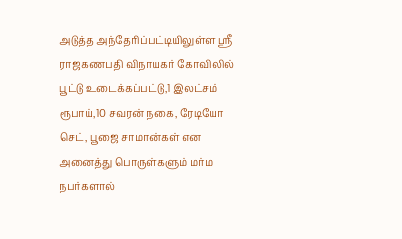அடுத்த அந்தேரிப்பட்டியிலுள்ள ஸ்ரீ ராஜகணபதி விநாயகர் கோவிலில் பூட்டு உடைக்கப்பட்டு,1 இலட்சம் ரூபாய்,10 சவரன் நகை, ரேடியோ செட், பூஜை சாமான்கள் என அனைத்து பொருள்களும் மர்ம நபர்களால்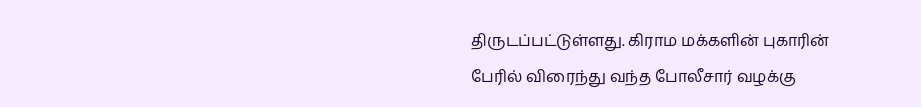திருடப்பட்டுள்ளது. கிராம மக்களின் புகாரின் பேரில் விரைந்து வந்த போலீசார் வழக்கு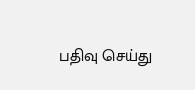பதிவு செய்து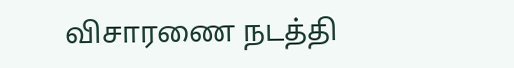விசாரணை நடத்தி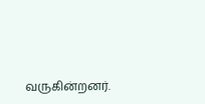வருகின்றனர்.